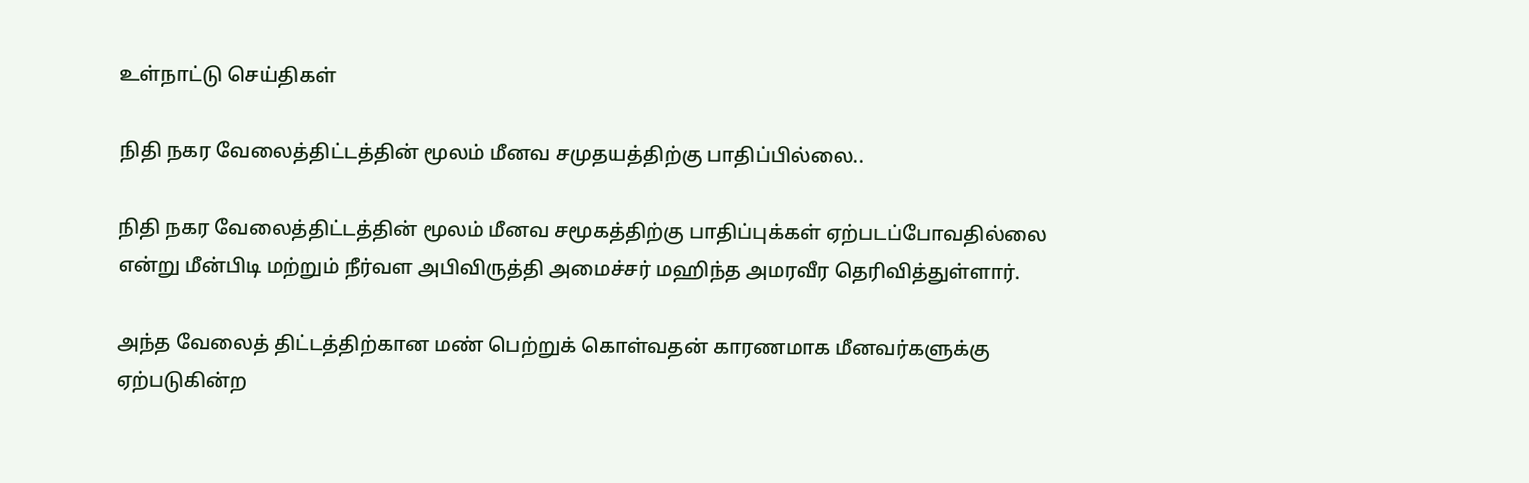உள்நாட்டு செய்திகள்

நிதி நகர வேலைத்திட்டத்தின் மூலம் மீனவ சமுதயத்திற்கு பாதிப்பில்லை..

நிதி நகர வேலைத்திட்டத்தின் மூலம் மீனவ சமூகத்திற்கு பாதிப்புக்கள் ஏற்படப்போவதில்லை என்று மீன்பிடி மற்றும் நீர்வள அபிவிருத்தி அமைச்சர் மஹிந்த அமரவீர தெரிவித்துள்ளார்.

அந்த வேலைத் திட்டத்திற்கான மண் பெற்றுக் கொள்வதன் காரணமாக மீனவர்களுக்கு ஏற்படுகின்ற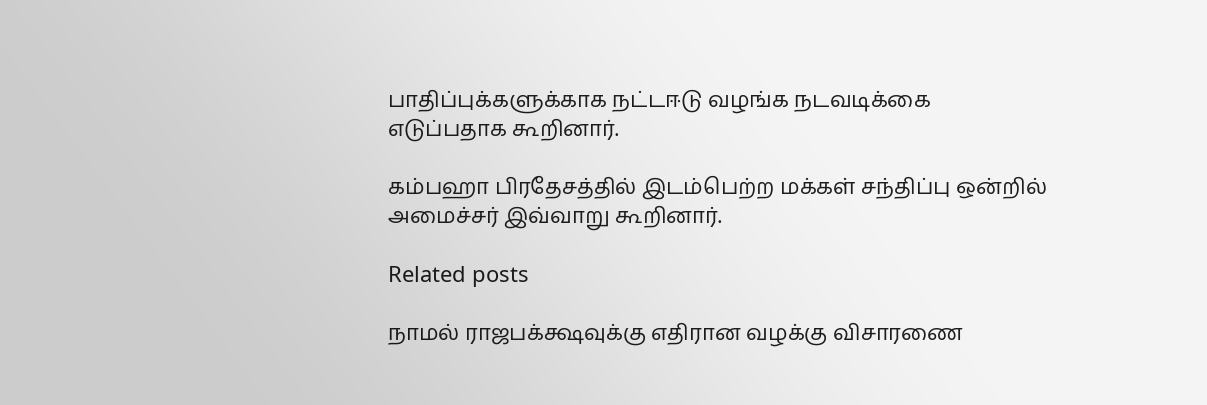பாதிப்புக்களுக்காக நட்டஈடு வழங்க நடவடிக்கை எடுப்பதாக கூறினார்.

கம்பஹா பிரதேசத்தில் இடம்பெற்ற மக்கள் சந்திப்பு ஒன்றில் அமைச்சர் இவ்வாறு கூறினார்.

Related posts

நாமல் ராஜபக்க்ஷவுக்கு எதிரான வழக்கு விசாரணை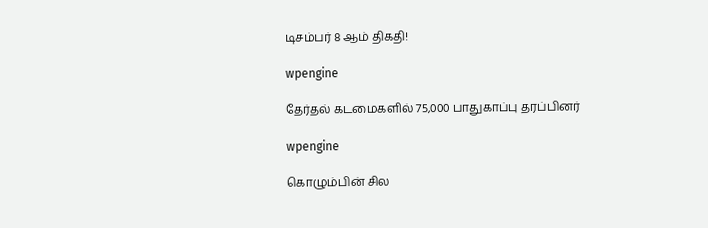டிசம்பர் 8 ஆம் திகதி!

wpengine

தேர்தல் கடமைகளில் 75,000 பாதுகாப்பு தரப்பினர்

wpengine

கொழும்பின் சில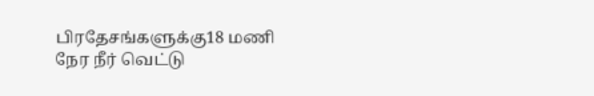பிரதேசங்களுக்கு18 மணி நேர நீர் வெட்டு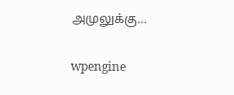அமுலுக்கு…

wpengine